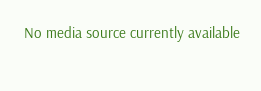No media source currently available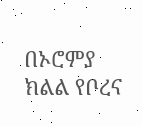በኦሮምያ ክልል የቦረና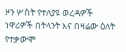ዞን ሦስት የተለያዩ ወረዳዎች ነዋሪዎች በትላንት እና በዛሬው ዕለት የተቃውሞ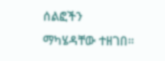ሰልፎችን ማካሄዳቸው ተዘገበ።